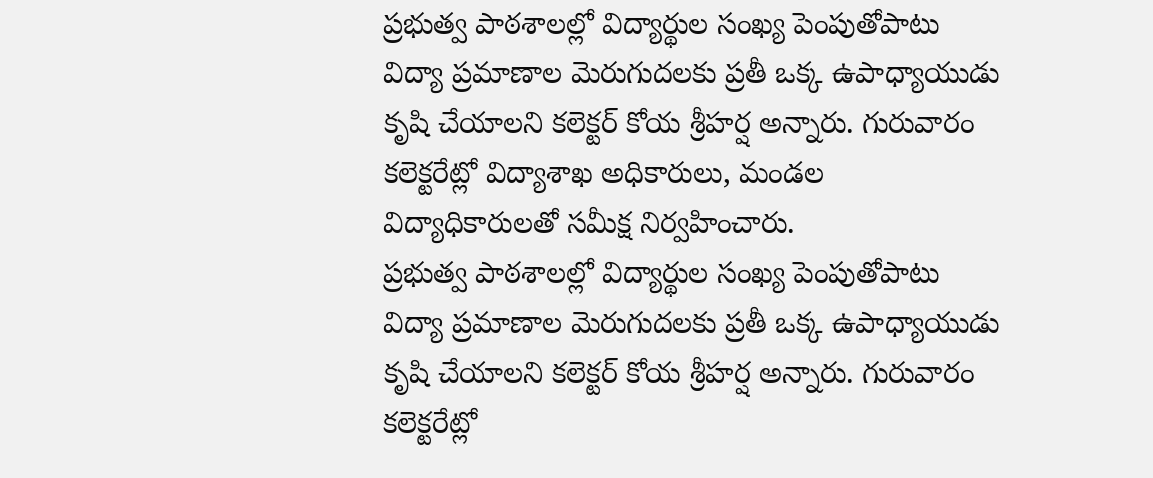ప్రభుత్వ పాఠశాలల్లో విద్యార్థుల సంఖ్య పెంపుతోపాటు విద్యా ప్రమాణాల మెరుగుదలకు ప్రతీ ఒక్క ఉపాధ్యాయుడు కృషి చేయాలని కలెక్టర్ కోయ శ్రీహర్ష అన్నారు. గురువారం కలెక్టరేట్లో విద్యాశాఖ అధికారులు, మండల విద్యాధికారులతో సమీక్ష నిర్వహించారు.
ప్రభుత్వ పాఠశాలల్లో విద్యార్థుల సంఖ్య పెంపుతోపాటు విద్యా ప్రమాణాల మెరుగుదలకు ప్రతీ ఒక్క ఉపాధ్యాయుడు కృషి చేయాలని కలెక్టర్ కోయ శ్రీహర్ష అన్నారు. గురువారం కలెక్టరేట్లో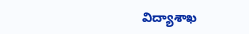విద్యాశాఖ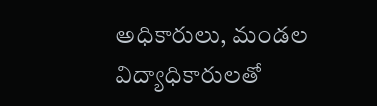అధికారులు, మండల విద్యాధికారులతో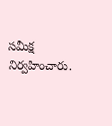సమీక్ష నిర్వహించారు.